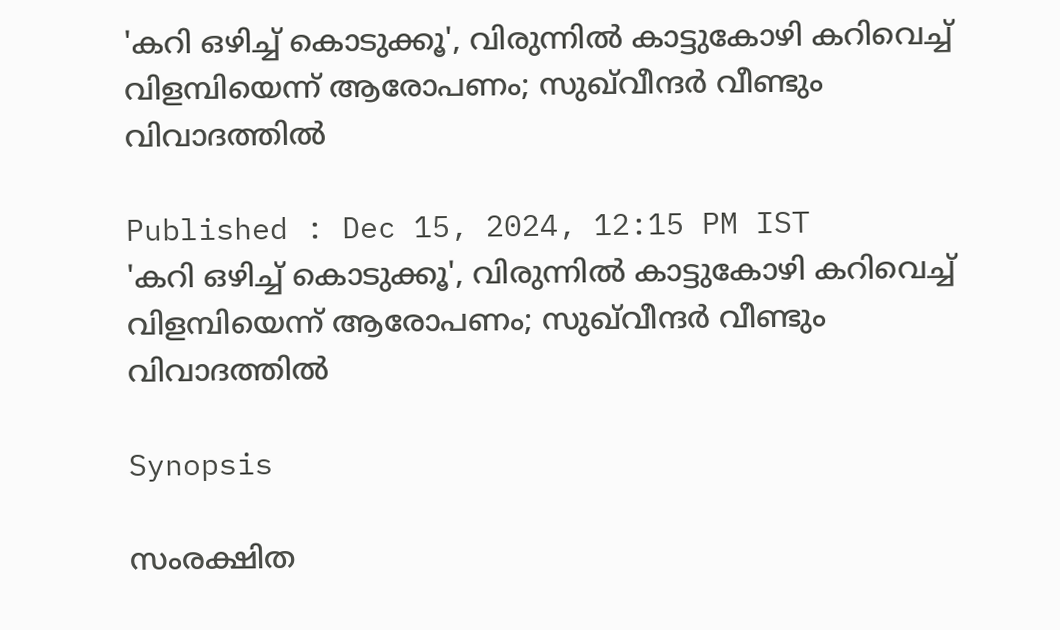'കറി ഒഴിച്ച് കൊടുക്കൂ', വിരുന്നില്‍ കാട്ടുകോഴി കറിവെച്ച് വിളമ്പിയെന്ന് ആരോപണം; സുഖ്‌വീന്ദർ വീണ്ടും വിവാദത്തിൽ

Published : Dec 15, 2024, 12:15 PM IST
'കറി ഒഴിച്ച് കൊടുക്കൂ', വിരുന്നില്‍ കാട്ടുകോഴി കറിവെച്ച് വിളമ്പിയെന്ന് ആരോപണം; സുഖ്‌വീന്ദർ വീണ്ടും വിവാദത്തിൽ

Synopsis

സംരക്ഷിത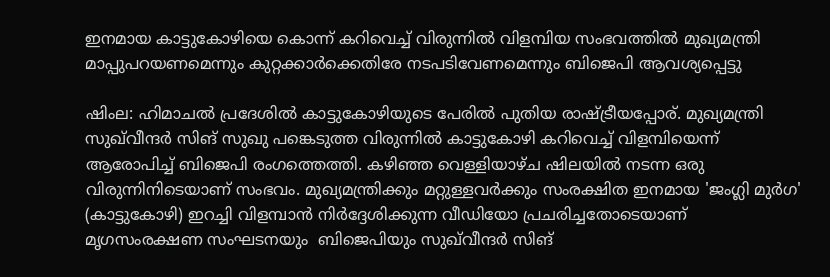ഇനമായ കാട്ടുകോഴിയെ കൊന്ന് കറിവെച്ച് വിരുന്നിൽ വിളമ്പിയ സംഭവത്തിൽ മുഖ്യമന്ത്രി മാപ്പുപറയണമെന്നും കുറ്റക്കാര്‍ക്കെതിരേ നടപടിവേണമെന്നും ബിജെപി ആവശ്യപ്പെട്ടു

ഷിംല: ഹിമാചല്‍ പ്രദേശില്‍ കാട്ടുകോഴിയുടെ പേരിൽ പുതിയ രാഷ്ട്രീയപ്പോര്. മുഖ്യമന്ത്രി സുഖ്‌വീന്ദര്‍ സിങ് സുഖു പങ്കെടുത്ത വിരുന്നില്‍ കാട്ടുകോഴി കറിവെച്ച് വിളമ്പിയെന്ന് ആരോപിച്ച് ബിജെപി രംഗത്തെത്തി. കഴിഞ്ഞ വെള്ളിയാഴ്ച ഷിലയിൽ നടന്ന ഒരു വിരുന്നിനിടെയാണ് സംഭവം. മുഖ്യമന്ത്രിക്കും മറ്റുള്ളവർക്കും സംരക്ഷിത ഇനമായ 'ജംഗ്ലി മുർഗ' (കാട്ടുകോഴി) ഇറച്ചി വിളമ്പാൻ നിർദ്ദേശിക്കുന്ന വീഡിയോ പ്രചരിച്ചതോടെയാണ്  മൃഗസംരക്ഷണ സംഘടനയും  ബിജെപിയും സുഖ്‌വീന്ദര്‍ സിങ്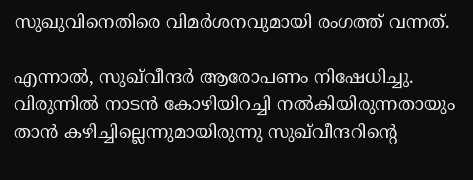സുഖുവിനെതിരെ വിമർശനവുമായി രംഗത്ത് വന്നത്.

എന്നാല്‍, സുഖ്‌വീന്ദര്‍ ആരോപണം നിഷേധിച്ചു. വിരുന്നില്‍ നാടന്‍ കോഴിയിറച്ചി നല്‍കിയിരുന്നതായും താന്‍ കഴിച്ചില്ലെന്നുമായിരുന്നു സുഖ്‌വീന്ദറിന്‍റെ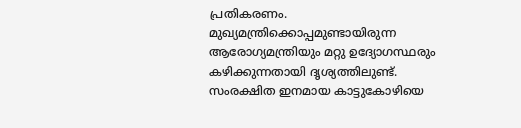പ്രതികരണം.  മുഖ്യമന്ത്രിക്കൊപ്പമുണ്ടായിരുന്ന ആരോഗ്യമന്ത്രിയും മറ്റു ഉദ്യോഗസ്ഥരും കഴിക്കുന്നതായി ദൃശ്യത്തിലുണ്ട്. സംരക്ഷിത ഇനമായ കാട്ടുകോഴിയെ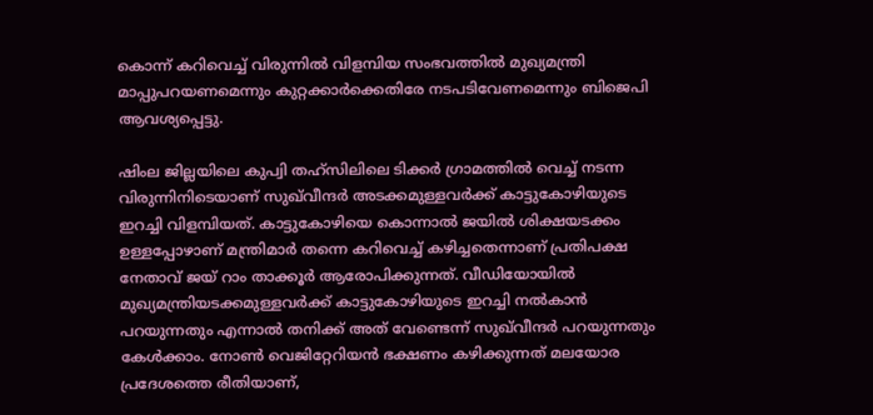കൊന്ന് കറിവെച്ച് വിരുന്നിൽ വിളമ്പിയ സംഭവത്തിൽ മുഖ്യമന്ത്രി മാപ്പുപറയണമെന്നും കുറ്റക്കാര്‍ക്കെതിരേ നടപടിവേണമെന്നും ബിജെപി ആവശ്യപ്പെട്ടു.

ഷിംല ജില്ലയിലെ കുപ്വി തഹ്‌സിലിലെ ടിക്കർ ഗ്രാമത്തിൽ വെച്ച് നടന്ന വിരുന്നിനിടെയാണ് സുഖ്‌വീന്ദര്‍ അടക്കമുള്ളവർക്ക് കാട്ടുകോഴിയുടെ ഇറച്ചി വിളമ്പിയത്. കാട്ടുകോഴിയെ കൊന്നാൽ ജയിൽ ശിക്ഷയടക്കം ഉള്ളപ്പോഴാണ് മന്ത്രിമാർ തന്നെ കറിവെച്ച് കഴിച്ചതെന്നാണ് പ്രതിപക്ഷ നേതാവ് ജയ് റാം താക്കൂർ ആരോപിക്കുന്നത്. വീഡിയോയിൽ മുഖ്യമന്ത്രിയടക്കമുള്ളവർക്ക് കാട്ടുകോഴിയുടെ ഇറച്ചി നൽകാൻ പറയുന്നതും എന്നാൽ തനിക്ക് അത് വേണ്ടെന്ന് സുഖ്‌വീന്ദര്‍ പറയുന്നതും കേൾക്കാം. നോൺ വെജിറ്റേറിയൻ ഭക്ഷണം കഴിക്കുന്നത് മലയോര പ്രദേശത്തെ രീതിയാണ്,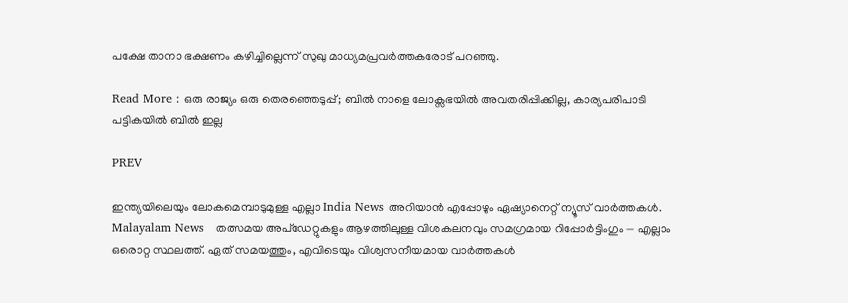പക്ഷേ താനാ ഭക്ഷണം കഴിച്ചില്ലെന്ന് സുഖു മാധ്യമപ്രവർത്തകരോട് പറഞ്ഞു.

Read More : ഒരു രാജ്യം ഒരു തെരഞ്ഞെടുപ്പ്; ബില്‍ നാളെ ലോക്സഭയില്‍ അവതരിപ്പിക്കില്ല, കാര്യപരിപാടി പട്ടികയില്‍ ബില്‍ ഇല്ല

PREV

ഇന്ത്യയിലെയും ലോകമെമ്പാടുമുള്ള എല്ലാ India News അറിയാൻ എപ്പോഴും ഏഷ്യാനെറ്റ് ന്യൂസ് വാർത്തകൾ. Malayalam News   തത്സമയ അപ്‌ഡേറ്റുകളും ആഴത്തിലുള്ള വിശകലനവും സമഗ്രമായ റിപ്പോർട്ടിംഗും — എല്ലാം ഒരൊറ്റ സ്ഥലത്ത്. ഏത് സമയത്തും, എവിടെയും വിശ്വസനീയമായ വാർത്തകൾ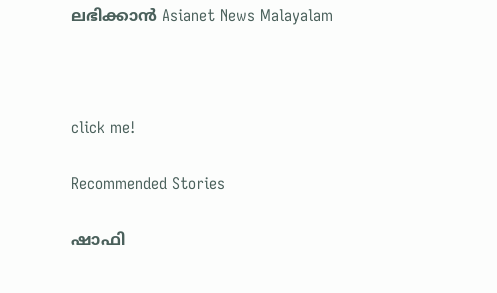ലഭിക്കാൻ Asianet News Malayalam



click me!

Recommended Stories

ഷാഫി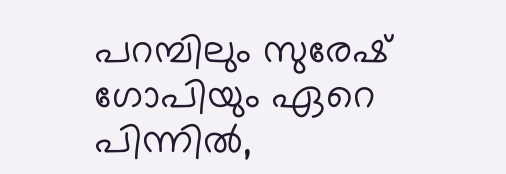പറമ്പിലും സുരേഷ് ഗോപിയും ഏറെ പിന്നില്‍,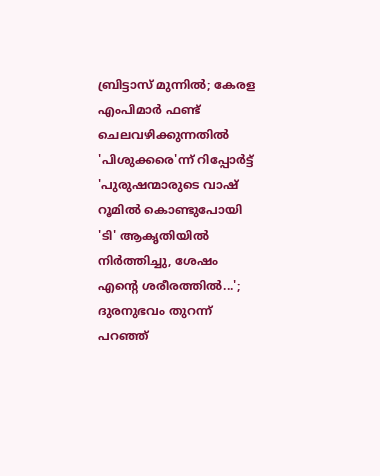ബ്രിട്ടാസ് മുന്നില്‍; കേരള എംപിമാര്‍ ഫണ്ട് ചെലവഴിക്കുന്നതില്‍ 'പിശുക്കരെ'ന്ന് റിപ്പോര്‍ട്ട്
'പുരുഷന്മാരുടെ വാഷ് റൂമില്‍ കൊണ്ടുപോയി 'ടി' ആകൃതിയില്‍ നിര്‍ത്തിച്ചു, ശേഷം എന്‍റെ ശരീരത്തില്‍...'; ദുരനുഭവം തുറന്ന് പറഞ്ഞ്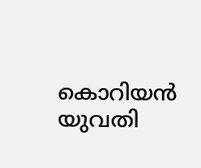കൊറിയന്‍ യുവതി